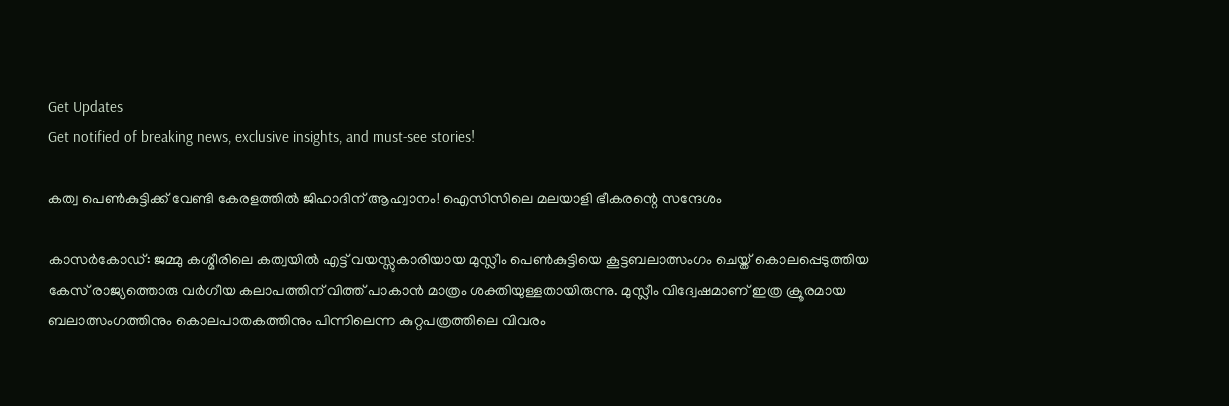Get Updates
Get notified of breaking news, exclusive insights, and must-see stories!

കത്വ പെൺകുട്ടിക്ക് വേണ്ടി കേരളത്തിൽ ജിഹാദിന് ആഹ്വാനം! ഐസിസിലെ മലയാളി ഭീകരന്റെ സന്ദേശം

കാസര്‍കോഡ്: ജമ്മു കശ്മീരിലെ കത്വയില്‍ എട്ട് വയസ്സുകാരിയായ മുസ്ലീം പെണ്‍കുട്ടിയെ കൂട്ടബലാത്സംഗം ചെയ്ത് കൊലപ്പെടുത്തിയ കേസ് രാജ്യത്തൊരു വര്‍ഗീയ കലാപത്തിന് വിത്ത് പാകാന്‍ മാത്രം ശക്തിയുള്ളതായിരുന്നു. മുസ്ലീം വിദ്വേഷമാണ് ഇത്ര ക്രൂരമായ ബലാത്സംഗത്തിനും കൊലപാതകത്തിനും പിന്നിലെന്ന കുറ്റപത്രത്തിലെ വിവരം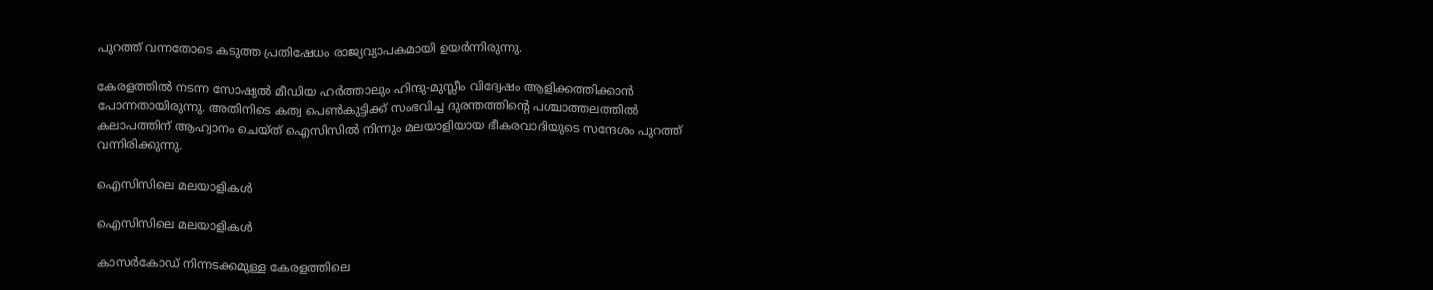പുറത്ത് വന്നതോടെ കടുത്ത പ്രതിഷേധം രാജ്യവ്യാപകമായി ഉയര്‍ന്നിരുന്നു.

കേരളത്തില്‍ നടന്ന സോഷ്യല്‍ മീഡിയ ഹര്‍ത്താലും ഹിന്ദു-മുസ്ലീം വിദ്വേഷം ആളിക്കത്തിക്കാന്‍ പോന്നതായിരുന്നു. അതിനിടെ കത്വ പെണ്‍കുട്ടിക്ക് സംഭവിച്ച ദുരന്തത്തിന്റെ പശ്ചാത്തലത്തില്‍ കലാപത്തിന് ആഹ്വാനം ചെയ്ത് ഐസിസില്‍ നിന്നും മലയാളിയായ ഭീകരവാദിയുടെ സന്ദേശം പുറത്ത് വന്നിരിക്കുന്നു.

ഐസിസിലെ മലയാളികൾ

ഐസിസിലെ മലയാളികൾ

കാസര്‍കോഡ് നിന്നടക്കമുള്ള കേരളത്തിലെ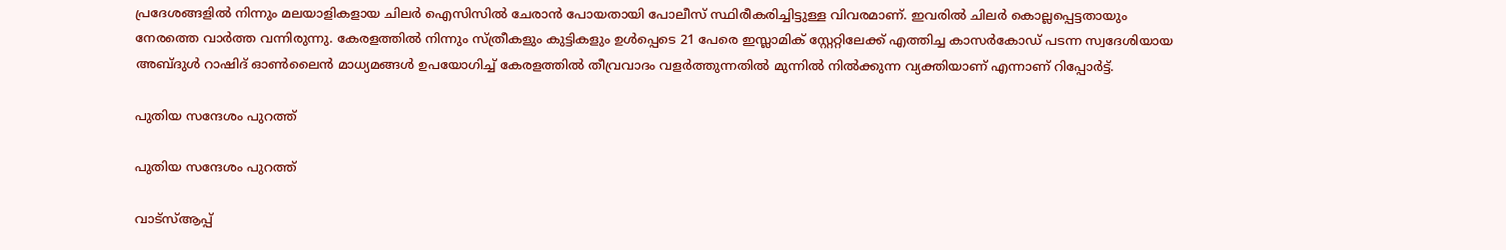പ്രദേശങ്ങളില്‍ നിന്നും മലയാളികളായ ചിലര്‍ ഐസിസില്‍ ചേരാന്‍ പോയതായി പോലീസ് സ്ഥിരീകരിച്ചിട്ടുള്ള വിവരമാണ്. ഇവരില്‍ ചിലര്‍ കൊല്ലപ്പെട്ടതായും നേരത്തെ വാര്‍ത്ത വന്നിരുന്നു. കേരളത്തില്‍ നിന്നും സ്ത്രീകളും കുട്ടികളും ഉള്‍പ്പെടെ 21 പേരെ ഇസ്ലാമിക് സ്റ്റേറ്റിലേക്ക് എത്തിച്ച കാസര്‍കോഡ് പടന്ന സ്വദേശിയായ അബ്ദുള്‍ റാഷിദ് ഓണ്‍ലൈന്‍ മാധ്യമങ്ങള്‍ ഉപയോഗിച്ച് കേരളത്തില്‍ തീവ്രവാദം വളര്‍ത്തുന്നതില്‍ മുന്നില്‍ നില്‍ക്കുന്ന വ്യക്തിയാണ് എന്നാണ് റിപ്പോര്‍ട്ട്.

പുതിയ സന്ദേശം പുറത്ത്

പുതിയ സന്ദേശം പുറത്ത്

വാട്‌സ്ആപ്പ്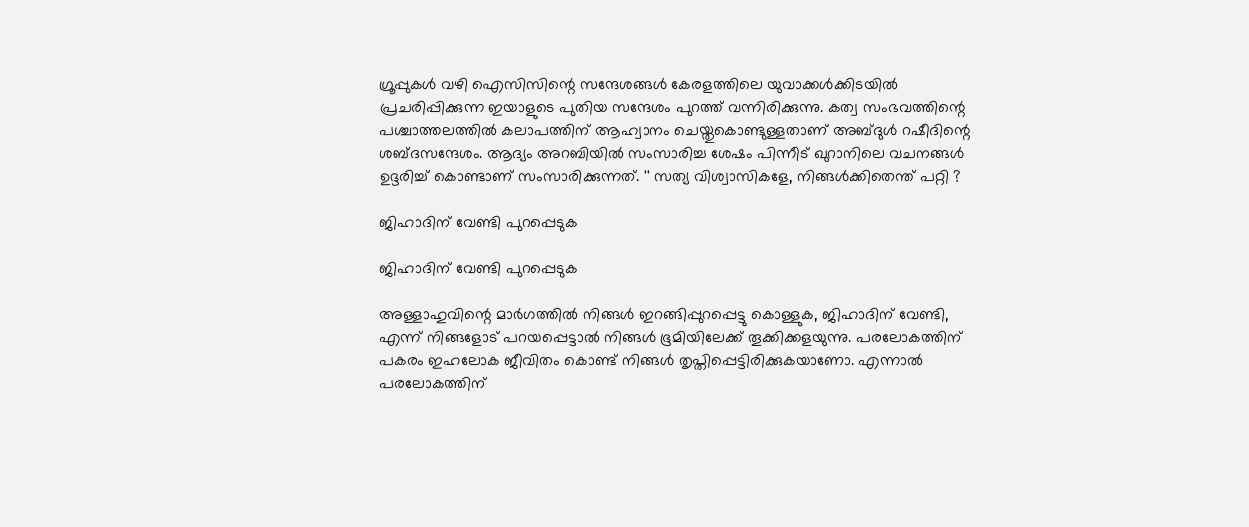ഗ്രൂപ്പുകള്‍ വഴി ഐസിസിന്റെ സന്ദേശങ്ങള്‍ കേരളത്തിലെ യുവാക്കള്‍ക്കിടയില്‍ പ്രചരിപ്പിക്കുന്ന ഇയാളുടെ പുതിയ സന്ദേശം പുറത്ത് വന്നിരിക്കുന്നു. കത്വ സംഭവത്തിന്റെ പശ്ചാത്തലത്തില്‍ കലാപത്തിന് ആഹ്വാനം ചെയ്തുകൊണ്ടുള്ളതാണ് അബ്ദുള്‍ റഷീദിന്റെ ശബ്ദസന്ദേശം. ആദ്യം അറബിയില്‍ സംസാരിച്ച ശേഷം പിന്നീട് ഖുറാനിലെ വചനങ്ങള്‍ ഉദ്ദരിച്ച് കൊണ്ടാണ് സംസാരിക്കുന്നത്. '' സത്യ വിശ്വാസികളേ, നിങ്ങള്‍ക്കിതെന്ത് പറ്റി ?

ജിഹാദിന് വേണ്ടി പുറപ്പെടുക

ജിഹാദിന് വേണ്ടി പുറപ്പെടുക

അള്ളാഹുവിന്റെ മാര്‍ഗത്തില്‍ നിങ്ങള്‍ ഇറങ്ങിപ്പുറപ്പെട്ടു കൊള്ളുക, ജിഹാദിന് വേണ്ടി, എന്ന് നിങ്ങളോട് പറയപ്പെട്ടാല്‍ നിങ്ങള്‍ ഭൂമിയിലേക്ക് തൂക്കിക്കളയുന്നു. പരലോകത്തിന് പകരം ഇഹലോക ജീവിതം കൊണ്ട് നിങ്ങള്‍ തൃപ്തിപ്പെട്ടിരിക്കുകയാണോ. എന്നാല്‍ പരലോകത്തിന്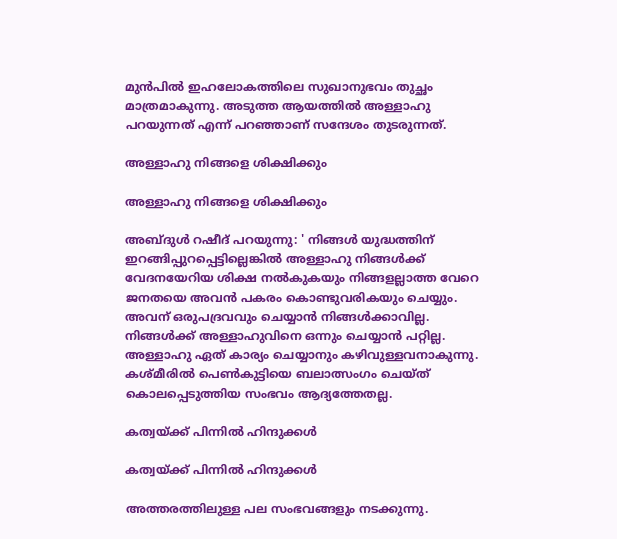മുന്‍പില്‍ ഇഹലോകത്തിലെ സുഖാനുഭവം തുച്ഛം മാത്രമാകുന്നു. അടുത്ത ആയത്തില്‍ അള്ളാഹു പറയുന്നത് എന്ന് പറഞ്ഞാണ് സന്ദേശം തുടരുന്നത്.

അള്ളാഹു നിങ്ങളെ ശിക്ഷിക്കും

അള്ളാഹു നിങ്ങളെ ശിക്ഷിക്കും

അബ്ദുള്‍ റഷീദ് പറയുന്നു: ' നിങ്ങള്‍ യുദ്ധത്തിന് ഇറങ്ങിപ്പുറപ്പെട്ടില്ലെങ്കില്‍ അള്ളാഹു നിങ്ങള്‍ക്ക് വേദനയേറിയ ശിക്ഷ നല്‍കുകയും നിങ്ങളല്ലാത്ത വേറെ ജനതയെ അവന്‍ പകരം കൊണ്ടുവരികയും ചെയ്യും. അവന് ഒരുപദ്രവവും ചെയ്യാന്‍ നിങ്ങള്‍ക്കാവില്ല. നിങ്ങള്‍ക്ക് അള്ളാഹുവിനെ ഒന്നും ചെയ്യാന്‍ പറ്റില്ല. അള്ളാഹു ഏത് കാര്യം ചെയ്യാനും കഴിവുള്ളവനാകുന്നു. കശ്മീരില്‍ പെണ്‍കുട്ടിയെ ബലാത്സംഗം ചെയ്ത് കൊലപ്പെടുത്തിയ സംഭവം ആദ്യത്തേതല്ല.

കത്വയ്ക്ക് പിന്നിൽ ഹിന്ദുക്കൾ

കത്വയ്ക്ക് പിന്നിൽ ഹിന്ദുക്കൾ

അത്തരത്തിലുള്ള പല സംഭവങ്ങളും നടക്കുന്നു.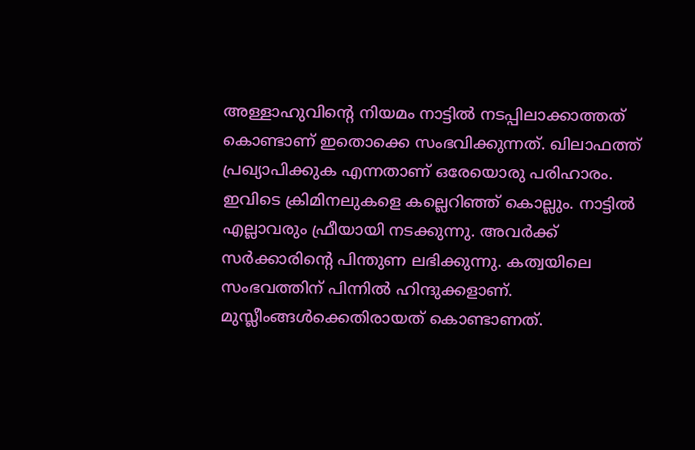അള്ളാഹുവിന്റെ നിയമം നാട്ടില്‍ നടപ്പിലാക്കാത്തത് കൊണ്ടാണ് ഇതൊക്കെ സംഭവിക്കുന്നത്. ഖിലാഫത്ത് പ്രഖ്യാപിക്കുക എന്നതാണ് ഒരേയൊരു പരിഹാരം. ഇവിടെ ക്രിമിനലുകളെ കല്ലെറിഞ്ഞ് കൊല്ലും. നാട്ടില്‍ എല്ലാവരും ഫ്രീയായി നടക്കുന്നു. അവര്‍ക്ക് സര്‍ക്കാരിന്റെ പിന്തുണ ലഭിക്കുന്നു. കത്വയിലെ സംഭവത്തിന് പിന്നില്‍ ഹിന്ദുക്കളാണ്. മുസ്ലീംങ്ങള്‍ക്കെതിരായത് കൊണ്ടാണത്.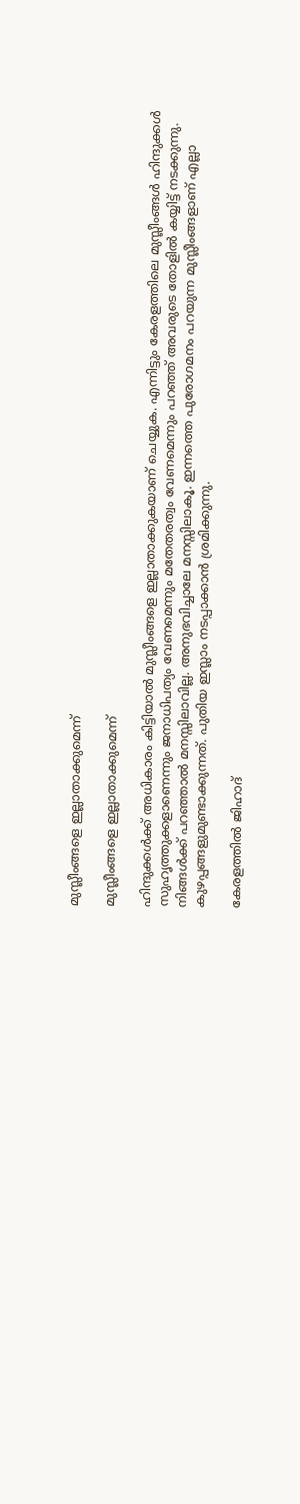മുസ്ലീംങ്ങളെ ഇല്ലാതാക്കുമെന്ന്

മുസ്ലീംങ്ങളെ ഇല്ലാതാക്കുമെന്ന്

ഹിന്ദുക്കള്‍ക്ക് അധികാരം കിട്ടിയാല്‍ മുസ്ലീംങ്ങളെ ഇല്ലാതാക്കുകയാണ് ചെയ്യുക. എന്നിട്ടും കേരളത്തിലെ മുസ്ലീംങ്ങള്‍ ഹിന്ദുക്കള്‍ സുഹൃത്തുക്കളാണെന്നും ജനാധിപത്യം വേണമെന്നും മതേതരത്വം വേണമെന്നും പറഞ്ഞ് അവരുടെ തോളില്‍ കയ്യിട്ട് നടക്കുന്നു. നിങ്ങള്‍ക്ക് പറഞ്ഞാല്‍ മനസ്സിലാവില്ല. അനുഭവിച്ചാലേ മനസ്സിലാകൂ. ഇന്നത്തെ പുരോഗമനം പറയുന്ന മുസ്ലീംങ്ങളാണ് എല്ലാ കുഴപ്പങ്ങളുമുണ്ടാക്കുന്നത്. പുതിയ ഇസ്ലാം നടപ്പാക്കാന്‍ ശ്രമിക്കുന്നു.

കേരളത്തിൽ ജിഹാദ്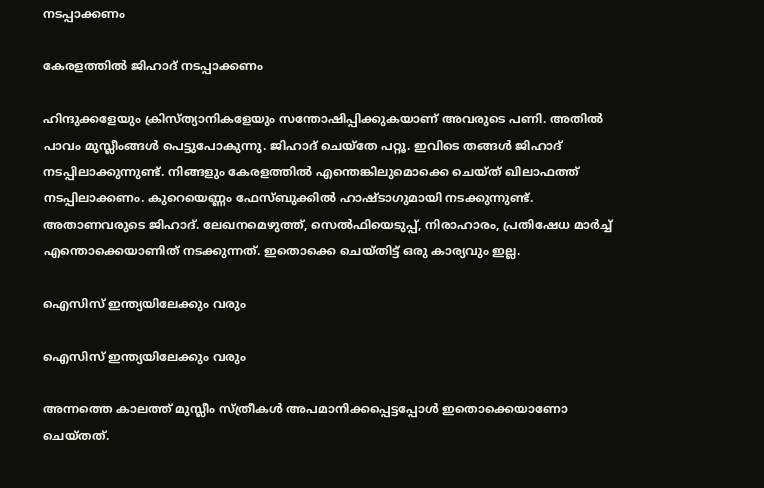നടപ്പാക്കണം

കേരളത്തിൽ ജിഹാദ് നടപ്പാക്കണം

ഹിന്ദുക്കളേയും ക്രിസ്ത്യാനികളേയും സന്തോഷിപ്പിക്കുകയാണ് അവരുടെ പണി. അതില്‍ പാവം മുസ്ലീംങ്ങള്‍ പെട്ടുപോകുന്നു. ജിഹാദ് ചെയ്‌തേ പറ്റൂ. ഇവിടെ തങ്ങള്‍ ജിഹാദ് നടപ്പിലാക്കുന്നുണ്ട്. നിങ്ങളും കേരളത്തില്‍ എന്തെങ്കിലുമൊക്കെ ചെയ്ത് ഖിലാഫത്ത് നടപ്പിലാക്കണം. കുറെയെണ്ണം ഫേസ്ബുക്കില്‍ ഹാഷ്ടാഗുമായി നടക്കുന്നുണ്ട്. അതാണവരുടെ ജിഹാദ്. ലേഖനമെഴുത്ത്, സെല്‍ഫിയെടുപ്പ്, നിരാഹാരം, പ്രതിഷേധ മാര്‍ച്ച് എന്തൊക്കെയാണിത് നടക്കുന്നത്. ഇതൊക്കെ ചെയ്തിട്ട് ഒരു കാര്യവും ഇല്ല.

ഐസിസ് ഇന്ത്യയിലേക്കും വരും

ഐസിസ് ഇന്ത്യയിലേക്കും വരും

അന്നത്തെ കാലത്ത് മുസ്ലീം സ്ത്രീകള്‍ അപമാനിക്കപ്പെട്ടപ്പോള്‍ ഇതൊക്കെയാണോ ചെയ്തത്.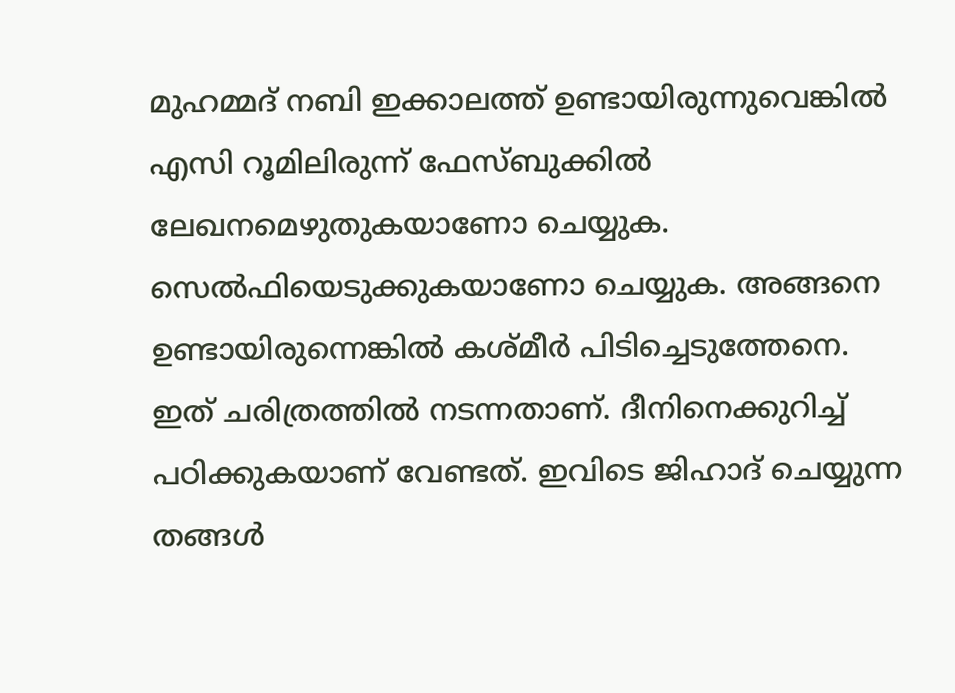മുഹമ്മദ് നബി ഇക്കാലത്ത് ഉണ്ടായിരുന്നുവെങ്കില്‍ എസി റൂമിലിരുന്ന് ഫേസ്ബുക്കില്‍ ലേഖനമെഴുതുകയാണോ ചെയ്യുക. സെല്‍ഫിയെടുക്കുകയാണോ ചെയ്യുക. അങ്ങനെ ഉണ്ടായിരുന്നെങ്കില്‍ കശ്മീര്‍ പിടിച്ചെടുത്തേനെ. ഇത് ചരിത്രത്തില്‍ നടന്നതാണ്. ദീനിനെക്കുറിച്ച് പഠിക്കുകയാണ് വേണ്ടത്. ഇവിടെ ജിഹാദ് ചെയ്യുന്ന തങ്ങള്‍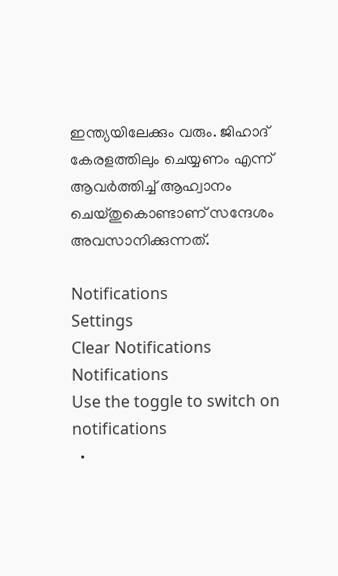ഇന്ത്യയിലേക്കും വരും. ജിഹാദ് കേരളത്തിലും ചെയ്യണം എന്ന് ആവര്‍ത്തിച്ച് ആഹ്വാനം ചെയ്തുകൊണ്ടാണ് സന്ദേശം അവസാനിക്കുന്നത്.

Notifications
Settings
Clear Notifications
Notifications
Use the toggle to switch on notifications
  •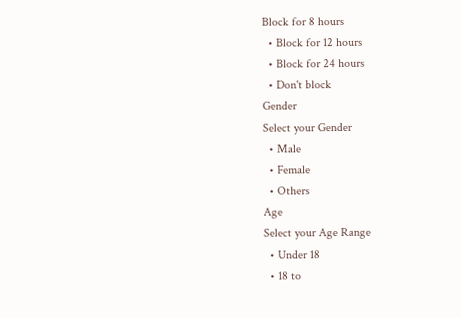Block for 8 hours
  • Block for 12 hours
  • Block for 24 hours
  • Don't block
Gender
Select your Gender
  • Male
  • Female
  • Others
Age
Select your Age Range
  • Under 18
  • 18 to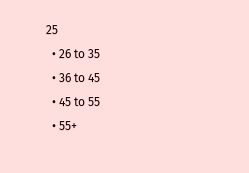25
  • 26 to 35
  • 36 to 45
  • 45 to 55
  • 55+